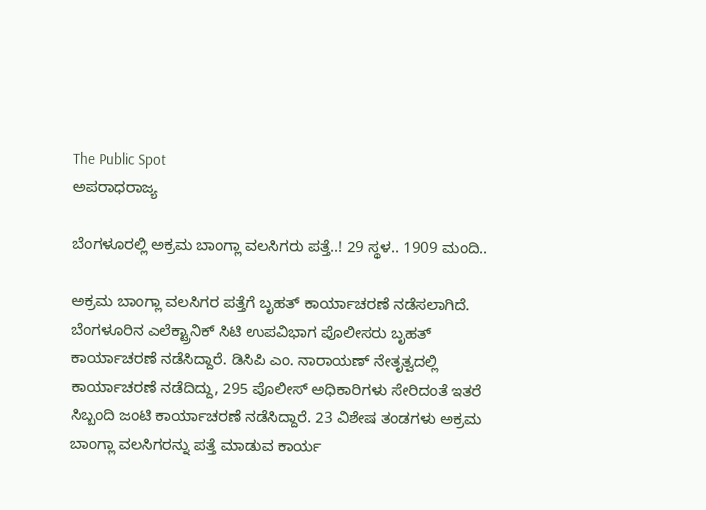The Public Spot
ಅಪರಾಧರಾಜ್ಯ

ಬೆಂಗಳೂರಲ್ಲಿ ಅಕ್ರಮ ಬಾಂಗ್ಲಾ ವಲಸಿಗರು ಪತ್ತೆ..! 29 ಸ್ಥಳ.. 1909 ಮಂದಿ..

ಅಕ್ರಮ ಬಾಂಗ್ಲಾ ವಲಸಿಗರ ಪತ್ತೆಗೆ ಬೃಹತ್ ಕಾರ್ಯಾಚರಣೆ ನಡೆಸಲಾಗಿದೆ. ಬೆಂಗಳೂರಿನ ಎಲೆಕ್ಟ್ರಾನಿಕ್ ಸಿಟಿ ಉಪವಿಭಾಗ ಪೊಲೀಸರು ಬೃಹತ್ ಕಾರ್ಯಾಚರಣೆ ನಡೆಸಿದ್ದಾರೆ. ಡಿಸಿಪಿ ಎಂ. ನಾರಾಯಣ್ ನೇತೃತ್ವದಲ್ಲಿ ಕಾರ್ಯಾಚರಣೆ ನಡೆದಿದ್ದು, 295 ಪೊಲೀಸ್ ಅಧಿಕಾರಿಗಳು ಸೇರಿದಂತೆ ಇತರೆ ಸಿಬ್ಬಂದಿ ಜಂಟಿ ಕಾರ್ಯಾಚರಣೆ ನಡೆಸಿದ್ದಾರೆ. 23 ವಿಶೇಷ ತಂಡಗಳು ಅಕ್ರಮ ಬಾಂಗ್ಲಾ ವಲಸಿಗರನ್ನು ಪತ್ತೆ ಮಾಡುವ ಕಾರ್ಯ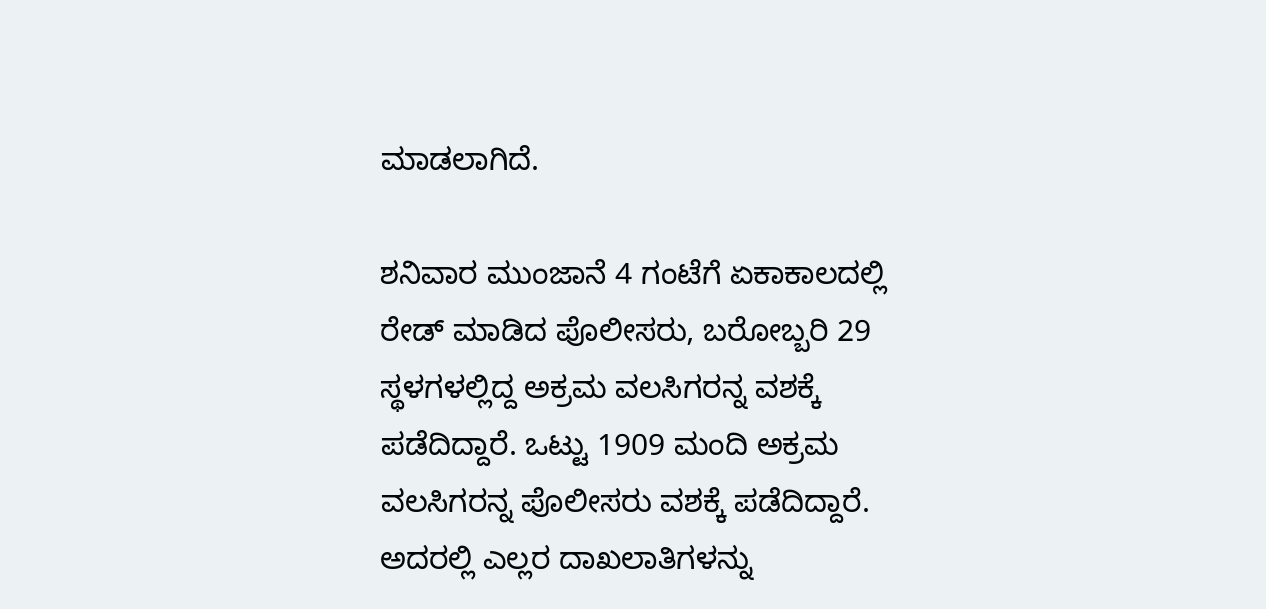ಮಾಡಲಾಗಿದೆ.

ಶನಿವಾರ ಮುಂಜಾನೆ 4 ಗಂಟೆಗೆ ಏಕಾಕಾಲದಲ್ಲಿ ರೇಡ್ ಮಾಡಿದ ಪೊಲೀಸರು, ಬರೋಬ್ಬರಿ 29 ಸ್ಥಳಗಳಲ್ಲಿದ್ದ ಅಕ್ರಮ ವಲಸಿಗರನ್ನ ವಶಕ್ಕೆ ಪಡೆದಿದ್ದಾರೆ. ಒಟ್ಟು 1909 ಮಂದಿ ಅಕ್ರಮ ವಲಸಿಗರನ್ನ ಪೊಲೀಸರು ವಶಕ್ಕೆ ಪಡೆದಿದ್ದಾರೆ. ಅದರಲ್ಲಿ ಎಲ್ಲರ ದಾಖಲಾತಿಗಳನ್ನು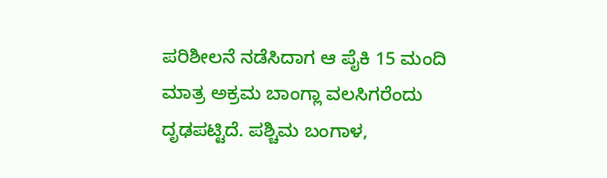ಪರಿಶೀಲನೆ ನಡೆಸಿದಾಗ ಆ ಪೈಕಿ 15 ಮಂದಿ ಮಾತ್ರ ಅಕ್ರಮ ಬಾಂಗ್ಲಾ ವಲಸಿಗರೆಂದು ದೃಢಪಟ್ಟಿದೆ. ಪಶ್ಚಿಮ ಬಂಗಾಳ,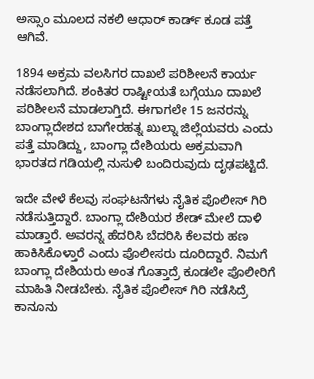ಅಸ್ಸಾಂ ಮೂಲದ ನಕಲಿ ಆಧಾರ್ ಕಾರ್ಡ್ ಕೂಡ ಪತ್ತೆ ಆಗಿವೆ.

1894 ಅಕ್ರಮ ವಲಸಿಗರ ದಾಖಲೆ ಪರಿಶೀಲನೆ ಕಾರ್ಯ ನಡೆಸಲಾಗಿದೆ. ಶಂಕಿತರ ರಾಷ್ಟೀಯತೆ ಬಗ್ಗೆಯೂ ದಾಖಲೆ ಪರಿಶೀಲನೆ ಮಾಡಲಾಗ್ತಿದೆ. ಈಗಾಗಲೇ 15 ಜನರನ್ನು ಬಾಂಗ್ಲಾದೇಶದ ಬಾಗೇರಹತ್ನ ಖುಲ್ನಾ ಜಿಲ್ಲೆಯವರು ಎಂದು ಪತ್ತೆ ಮಾಡಿದ್ದು, ಬಾಂಗ್ಲಾ ದೇಶಿಯರು ಅಕ್ರಮವಾಗಿ ಭಾರತದ ಗಡಿಯಲ್ಲಿ ನುಸುಳಿ ಬಂದಿರುವುದು ದೃಢಪಟ್ಟಿದೆ.

ಇದೇ ವೇಳೆ ಕೆಲವು ಸಂಘಟನೆಗಳು ನೈತಿಕ ಪೊಲೀಸ್ ಗಿರಿ ನಡೆಸುತ್ತಿದ್ದಾರೆ. ಬಾಂಗ್ಲಾ ದೇಶಿಯರ ಶೇಡ್ ಮೇಲೆ ದಾಳಿ ಮಾಡ್ತಾರೆ. ಅವರನ್ನ ಹೆದರಿಸಿ ಬೆದರಿಸಿ ಕೆಲವರು ಹಣ ಹಾಕಿಸಿಕೊಳ್ತಾರೆ ಎಂದು ಪೊಲೀಸರು ದೂರಿದ್ದಾರೆ. ನಿಮಗೆ ಬಾಂಗ್ಲಾ ದೇಶಿಯರು ಅಂತ ಗೊತ್ತಾದ್ರೆ ಕೂಡಲೇ ಪೊಲೀರಿಗೆ ಮಾಹಿತಿ ನೀಡಬೇಕು. ನೈತಿಕ ಪೊಲೀಸ್ ಗಿರಿ ನಡೆಸಿದ್ರೆ ಕಾನೂನು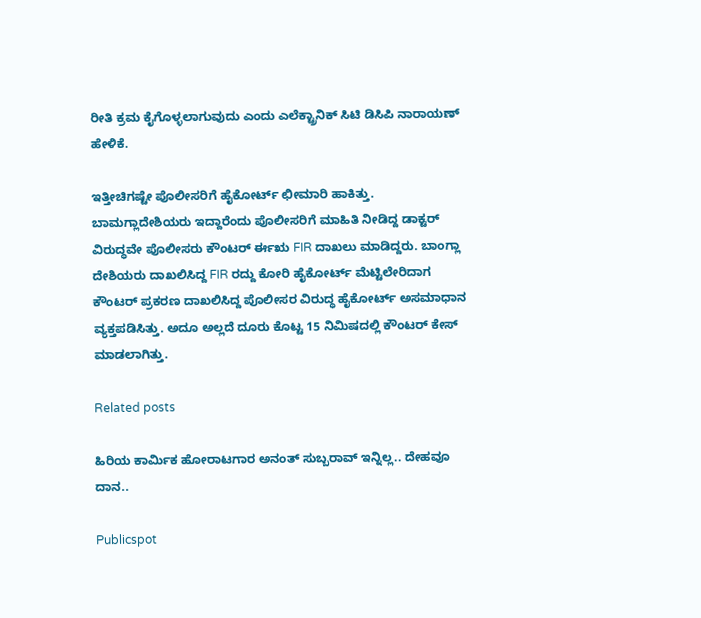ರೀತಿ ಕ್ರಮ ಕೈಗೊಳ್ಳಲಾಗುವುದು ಎಂದು ಎಲೆಕ್ಟ್ರಾನಿಕ್ ಸಿಟಿ ಡಿಸಿಪಿ ನಾರಾಯಣ್ ಹೇಳಿಕೆ.

ಇತ್ತೀಚಿಗಷ್ಟೇ ಪೊಲೀಸರಿಗೆ ಹೈಕೋರ್ಟ್ ಛೀಮಾರಿ ಹಾಕಿತ್ತು. ಬಾಮಗ್ಲಾದೇಶಿಯರು ಇದ್ದಾರೆಂದು ಪೊಲೀಸರಿಗೆ ಮಾಹಿತಿ ನೀಡಿದ್ದ ಡಾಕ್ಟರ್ ವಿರುದ್ಧವೇ ಪೊಲೀಸರು ಕೌಂಟರ್ ರ್ಈಋ FIR ದಾಖಲು ಮಾಡಿದ್ದರು. ಬಾಂಗ್ಲಾ ದೇಶಿಯರು ದಾಖಲಿಸಿದ್ದ FIR ರದ್ದು ಕೋರಿ ಹೈಕೋರ್ಟ್ ಮೆಟ್ಟಿಲೇರಿದಾಗ ಕೌಂಟರ್ ಪ್ರಕರಣ ದಾಖಲಿಸಿದ್ದ ಪೊಲೀಸರ ವಿರುದ್ಧ ಹೈಕೋರ್ಟ್ ಅಸಮಾಧಾನ ವ್ಯಕ್ತಪಡಿಸಿತ್ತು. ಅದೂ ಅಲ್ಲದೆ ದೂರು ಕೊಟ್ಟ 15 ನಿಮಿಷದಲ್ಲಿ ಕೌಂಟರ್ ಕೇಸ್ ಮಾಡಲಾಗಿತ್ತು.

Related posts

ಹಿರಿಯ ಕಾರ್ಮಿಕ ಹೋರಾಟಗಾರ ಅನಂತ್‌ ಸುಬ್ಬರಾವ್‌ ಇನ್ನಿಲ್ಲ.. ದೇಹವೂ ದಾನ..

Publicspot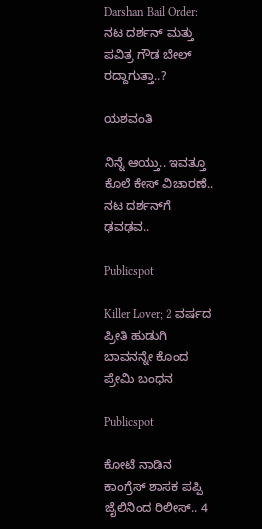Darshan Bail Order: ನಟ ದರ್ಶನ್ ಮತ್ತು ಪವಿತ್ರ ಗೌಡ ಬೇಲ್ ರದ್ದಾಗುತ್ತಾ..?

ಯಶವಂತಿ

ನಿನ್ನೆ ಆಯ್ತು.. ಇವತ್ತೂ ಕೊಲೆ ಕೇಸ್‌ ವಿಚಾರಣೆ.. ನಟ ದರ್ಶನ್‌ಗೆ ಢವಢವ..

Publicspot

Killer Lover; 2 ವರ್ಷದ ಪ್ರೀತಿ ಹುಡುಗಿ ಬಾವನನ್ನೇ ಕೊಂದ ಪ್ರೇಮಿ ಬಂಧನ

Publicspot

ಕೋಟೆ ನಾಡಿನ ಕಾಂಗ್ರೆಸ್ ಶಾಸಕ ಪಪ್ಪಿ ಜೈಲಿನಿಂದ ರಿಲೀಸ್.. 4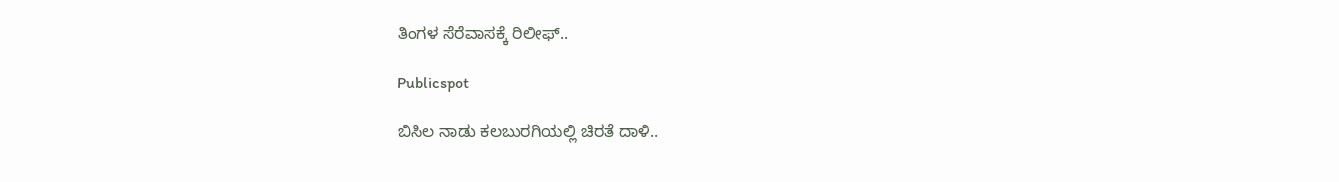ತಿಂಗಳ ಸೆರೆವಾಸಕ್ಕೆ ರಿಲೀಫ್..

Publicspot

ಬಿಸಿಲ ನಾಡು ಕಲಬುರಗಿಯಲ್ಲಿ ಚಿರತೆ ದಾಳಿ..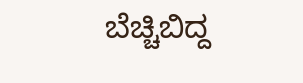ಬೆಚ್ಚಿಬಿದ್ದ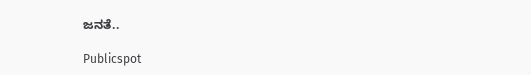ಜನತೆ..

Publicspot